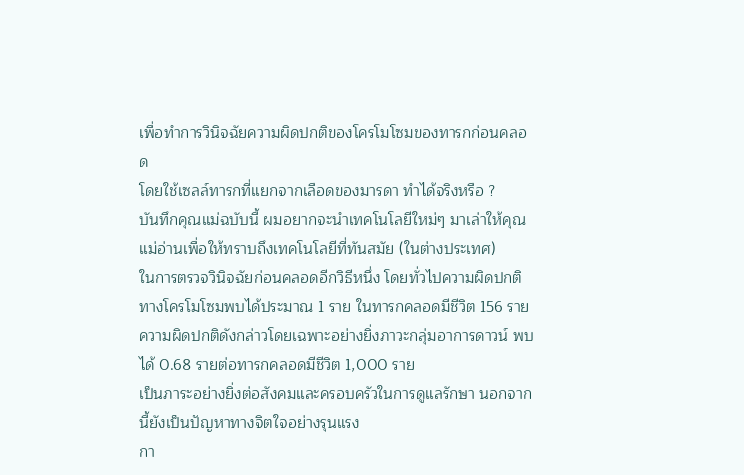เพื่อทำการวินิจฉัยความผิดปกติของโครโมโซมของทารกก่อนคลอด
โดยใช้เซลล์ทารกที่แยกจากเลือดของมารดา ทำได้จริงหรือ ?
บันทึกคุณแม่ฉบับนี้ ผมอยากจะนำเทคโนโลยีใหม่ๆ มาเล่าให้คุณแม่อ่านเพื่อให้ทราบถึงเทคโนโลยีที่ทันสมัย (ในต่างประเทศ)
ในการตรวจวินิจฉัยก่อนคลอดอีกวิธีหนึ่ง โดยทั่วไปความผิดปกติทางโครโมโซมพบได้ประมาณ 1 ราย ในทารกคลอดมีชีวิต 156 ราย
ความผิดปกติดังกล่าวโดยเฉพาะอย่างยิ่งภาวะกลุ่มอาการดาวน์ พบได้ 0.68 รายต่อทารกคลอดมีชีวิต 1,000 ราย
เป็นภาระอย่างยิ่งต่อสังคมและครอบครัวในการดูแลรักษา นอกจากนี้ยังเป็นปัญหาทางจิตใจอย่างรุนแรง
กา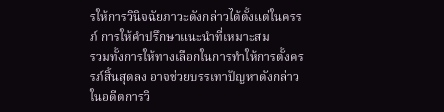รให้การวินิจฉัยภาวะดังกล่าวได้ตั้งแต่ในครรภ์ การให้คำปรึกษาแนะนำที่เหมาะสม
รวมทั้งการให้ทางเลือกในการทำให้การตั้งครรภ์สิ้นสุดลง อาจช่วยบรรเทาปัญหาดังกล่าว
ในอดีตการวิ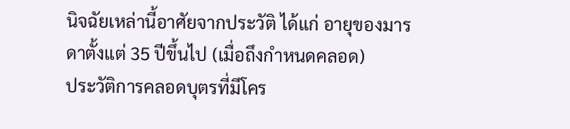นิจฉัยเหล่านี้อาศัยจากประวัติ ได้แก่ อายุของมารดาตั้งแต่ 35 ปีขึ้นไป (เมื่อถึงกำหนดคลอด)
ประวัติการคลอดบุตรที่มีโคร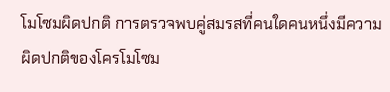โมโซมผิดปกติ การตรวจพบคู่สมรสที่คนใดคนหนึ่งมีความผิดปกติของโครโมโซม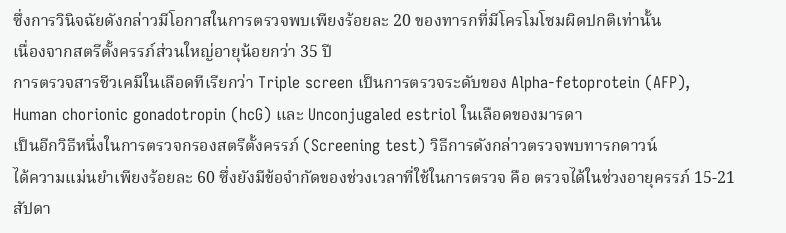ซึ่งการวินิจฉัยดังกล่าวมีโอกาสในการตรวจพบเพียงร้อยละ 20 ของทารกที่มีโครโมโซมผิดปกติเท่านั้น
เนื่องจากสตรีตั้งครรภ์ส่วนใหญ่อายุน้อยกว่า 35 ปี
การตรวจสารชีวเคมีในเลือดทีเรียกว่า Triple screen เป็นการตรวจระดับของ Alpha-fetoprotein (AFP),
Human chorionic gonadotropin (hcG) และ Unconjugaled estriol ในเลือดของมารดา
เป็นอีกวิธีหนึ่งในการตรวจกรองสตรีตั้งครรภ์ (Screening test) วิธีการดังกล่าวตรวจพบทารกดาวน์
ได้ความแม่นยำเพียงร้อยละ 60 ซึ่งยังมีข้อจำกัดของช่วงเวลาที่ใช้ในการตรวจ คือ ตรวจได้ในช่วงอายุครรภ์ 15-21 สัปดา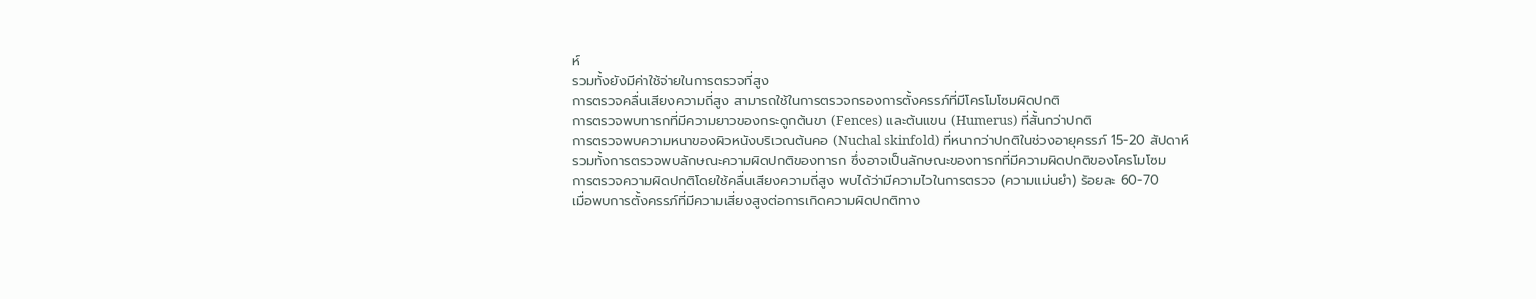ห์
รวมทั้งยังมีค่าใช้จ่ายในการตรวจที่สูง
การตรวจคลื่นเสียงความถี่สูง สามารถใช้ในการตรวจกรองการตั้งครรภ์ที่มีโครโมโซมผิดปกติ
การตรวจพบทารกที่มีความยาวของกระดูกต้นขา (Fences) และต้นแขน (Humerus) ที่สั้นกว่าปกติ
การตรวจพบความหนาของผิวหนังบริเวณต้นคอ (Nuchal skinfold) ที่หนากว่าปกติในช่วงอายุครรภ์ 15-20 สัปดาห์
รวมทั้งการตรวจพบลักษณะความผิดปกติของทารก ซึ่งอาจเป็นลักษณะของทารกที่มีความผิดปกติของโครโมโซม
การตรวจความผิดปกติโดยใช้คลื่นเสียงความถี่สูง พบได้ว่ามีความไวในการตรวจ (ความแม่นยำ) ร้อยละ 60-70
เมื่อพบการตั้งครรภ์ที่มีความเสี่ยงสูงต่อการเกิดความผิดปกติทาง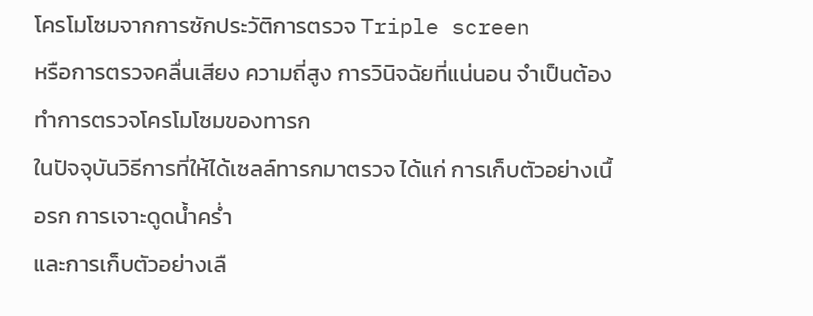โครโมโซมจากการซักประวัติการตรวจ Triple screen
หรือการตรวจคลื่นเสียง ความถี่สูง การวินิจฉัยที่แน่นอน จำเป็นต้องทำการตรวจโครโมโซมของทารก
ในปัจจุบันวิธีการที่ให้ได้เซลล์ทารกมาตรวจ ได้แก่ การเก็บตัวอย่างเนื้อรก การเจาะดูดน้ำคร่ำ
และการเก็บตัวอย่างเลื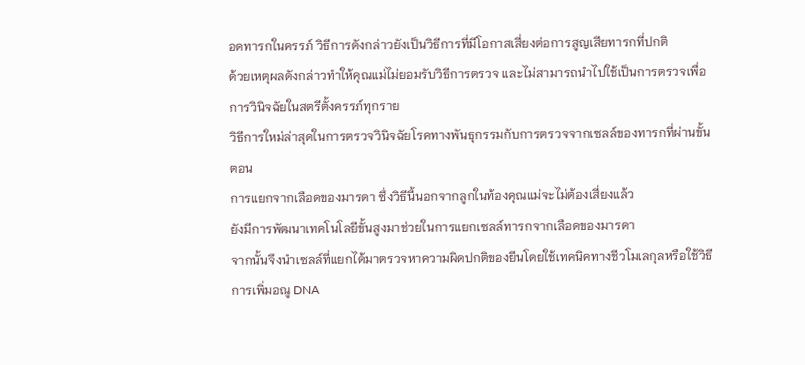อดทารกในครรภ์ วิธีการดังกล่าวยังเป็นวิธีการที่มีโอกาสเสี่ยงต่อการสูญเสียทารกที่ปกติ
ด้วยเหตุผลดังกล่าวทำให้คุณแม่ไม่ยอมรับวิธีการตรวจ และไม่สามารถนำไปใช้เป็นการตรวจเพื่อการวินิจฉัยในสตรีตั้งครรภ์ทุกราย
วิธีการใหม่ล่าสุดในการตรวจวินิจฉัยโรคทางพันธุกรรมกับการตรวจจากเซลล์ของทารกที่ผ่านขั้นตอน
การแยกจากเลือดของมารดา ซึ่งวิธีนี้นอกจากลูกในท้องคุณแม่จะไม่ต้องเสี่ยงแล้ว
ยังมีการพัฒนาเทคโนโลยีขั้นสูงมาช่วยในการแยกเซลล์ทารกจากเลือดของมารดา
จากนั้นจึงนำเซลล์ที่แยกได้มาตรวจหาความผิดปกติของยีนโดยใช้เทคนิคทางชีวโมเลกุลหรือใช้วิธีการเพิ่มอณู DNA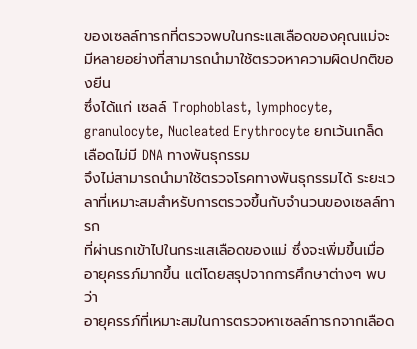ของเซลล์ทารกที่ตรวจพบในกระแสเลือดของคุณแม่จะมีหลายอย่างที่สามารถนำมาใช้ตรวจหาความผิดปกติของยีน
ซึ่งได้แก่ เซลล์ Trophoblast, lymphocyte, granulocyte, Nucleated Erythrocyte ยกเว้นเกล็ดเลือดไม่มี DNA ทางพันธุกรรม
จึงไม่สามารถนำมาใช้ตรวจโรคทางพันธุกรรมได้ ระยะเวลาที่เหมาะสมสำหรับการตรวจขึ้นกับจำนวนของเซลล์ทารก
ที่ผ่านรกเข้าไปในกระแสเลือดของแม่ ซึ่งจะเพิ่มขึ้นเมื่ออายุครรภ์มากขึ้น แต่โดยสรุปจากการศึกษาต่างๆ พบว่า
อายุครรภ์ที่เหมาะสมในการตรวจหาเซลล์ทารกจากเลือด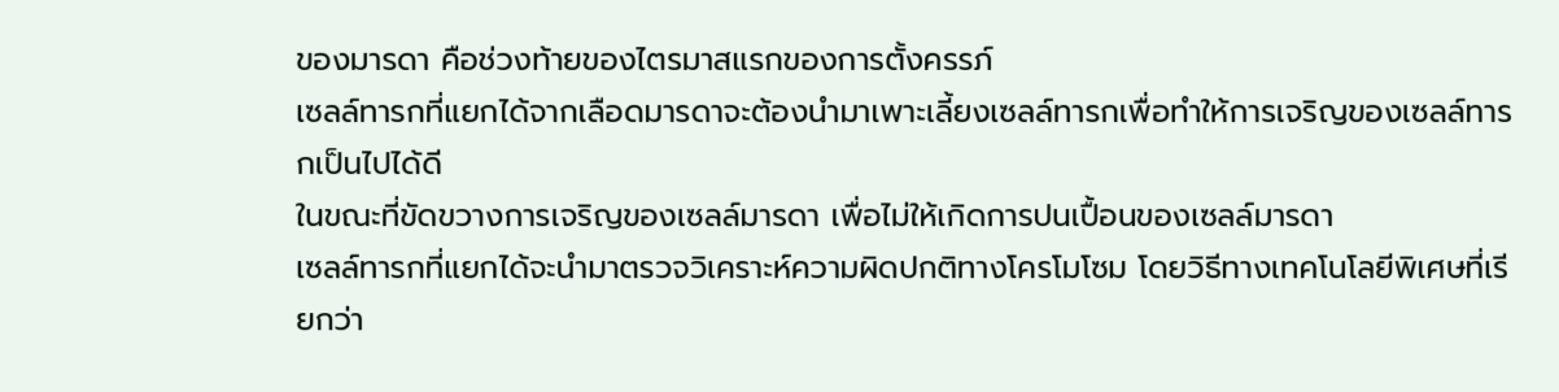ของมารดา คือช่วงท้ายของไตรมาสแรกของการตั้งครรภ์
เซลล์ทารกที่แยกได้จากเลือดมารดาจะต้องนำมาเพาะเลี้ยงเซลล์ทารกเพื่อทำให้การเจริญของเซลล์ทารกเป็นไปได้ดี
ในขณะที่ขัดขวางการเจริญของเซลล์มารดา เพื่อไม่ให้เกิดการปนเปื้อนของเซลล์มารดา
เซลล์ทารกที่แยกได้จะนำมาตรวจวิเคราะห์ความผิดปกติทางโครโมโซม โดยวิธีทางเทคโนโลยีพิเศษที่เรียกว่า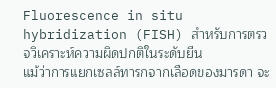Fluorescence in situ hybridization (FISH) สำหรับการตรวจวิเคราะห์ความผิดปกติในระดับยีน
แม้ว่าการแยกเซลล์ทารกจากเลือดของมารดา จะ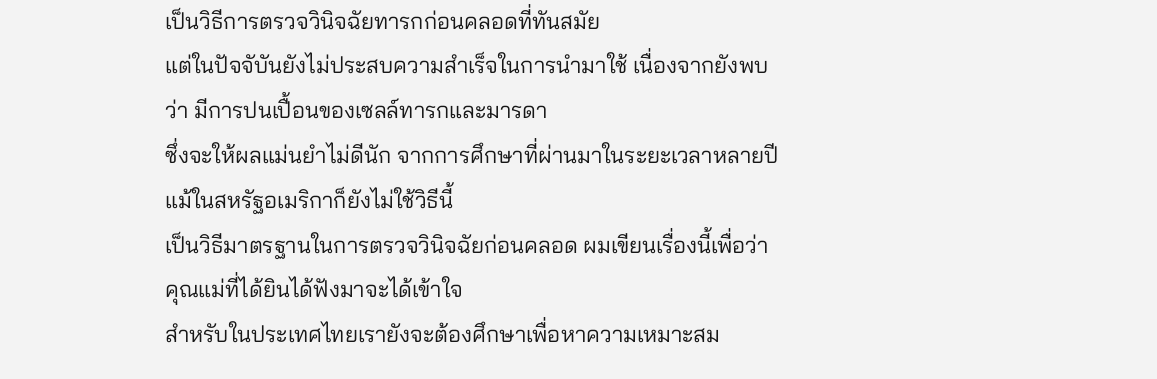เป็นวิธีการตรวจวินิจฉัยทารกก่อนคลอดที่ทันสมัย
แต่ในปัจจับันยังไม่ประสบความสำเร็จในการนำมาใช้ เนื่องจากยังพบว่า มีการปนเปื้อนของเซลล์ทารกและมารดา
ซึ่งจะให้ผลแม่นยำไม่ดีนัก จากการศึกษาที่ผ่านมาในระยะเวลาหลายปี แม้ในสหรัฐอเมริกาก็ยังไม่ใช้วิธีนี้
เป็นวิธีมาตรฐานในการตรวจวินิจฉัยก่อนคลอด ผมเขียนเรื่องนี้เพื่อว่า คุณแม่ที่ได้ยินได้ฟังมาจะได้เข้าใจ
สำหรับในประเทศไทยเรายังจะต้องศึกษาเพื่อหาความเหมาะสม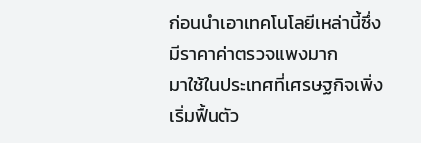ก่อนนำเอาเทคโนโลยีเหล่านี้ซึ่งมีราคาค่าตรวจแพงมาก
มาใช้ในประเทศที่เศรษฐกิจเพิ่งเริ่มฟื้นตัว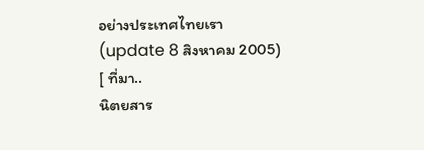อย่างประเทศไทยเรา
(update 8 สิงหาคม 2005)
[ ที่มา..
นิตยสาร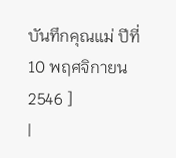บันทึกคุณแม่ ปีที่ 10 พฤศจิกายน 2546 ]
|